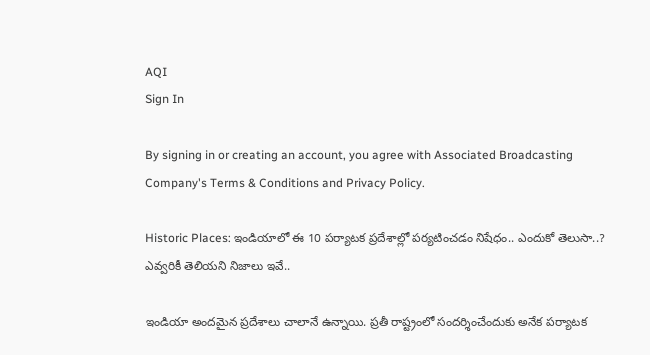AQI
Sign In

By signing in or creating an account, you agree with Associated Broadcasting Company's Terms & Conditions and Privacy Policy.

Historic Places: ఇండియాలో ఈ 10 పర్యాటక ప్రదేశాల్లో పర్యటించడం నిషేధం.. ఎందుకో తెలుసా..? ఎవ్వరికీ తెలియని నిజాలు ఇవే..

ఇండియా అందమైన ప్రదేశాలు చాలానే ఉన్నాయి. ప్రతీ రాష్ట్రంలో సందర్శించేందుకు అనేక పర్యాటక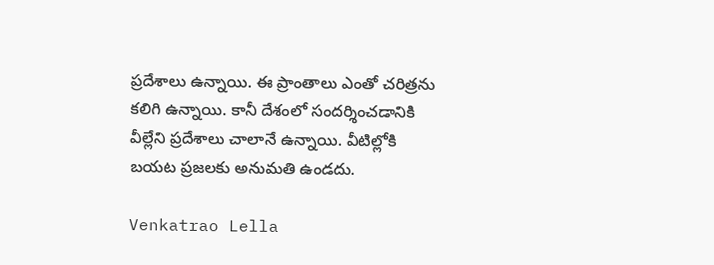ప్రదేశాలు ఉన్నాయి. ఈ ప్రాంతాలు ఎంతో చరిత్రను కలిగి ఉన్నాయి. కానీ దేశంలో సందర్శించడానికి వీల్లేని ప్రదేశాలు చాలానే ఉన్నాయి. వీటిల్లోకి బయట ప్రజలకు అనుమతి ఉండదు.

Venkatrao Lella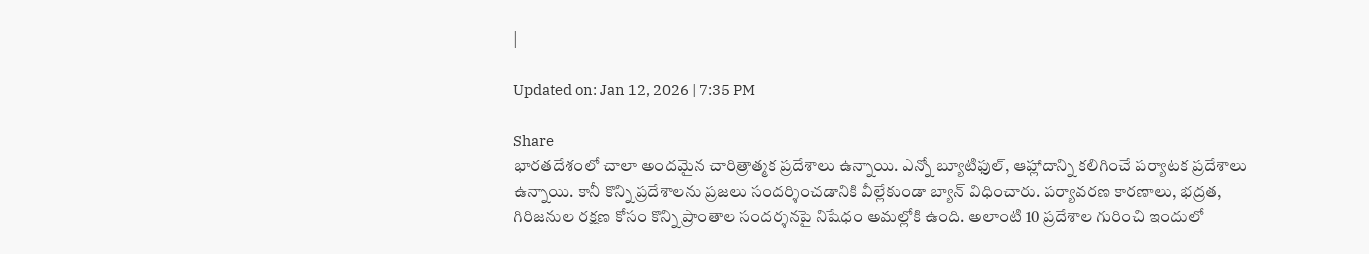|

Updated on: Jan 12, 2026 | 7:35 PM

Share
భారతదేశంలో చాలా అందమైన చారిత్రాత్మక ప్రదేశాలు ఉన్నాయి. ఎన్నో బ్యూటిఫుల్, ఆహ్లాదాన్ని కలిగించే పర్యాటక ప్రదేశాలు ఉన్నాయి. కానీ కొన్ని ప్రదేశాలను ప్రజలు సందర్శించడానికి వీల్లేకుండా బ్యాన్ విధించారు. పర్యావరణ కారణాలు, భద్రత, గిరిజనుల రక్షణ కోసం కొన్ని ప్రాంతాల సందర్శనపై నిషేధం అమల్లోకి ఉంది. అలాంటి 10 ప్రదేశాల గురించి ఇందులో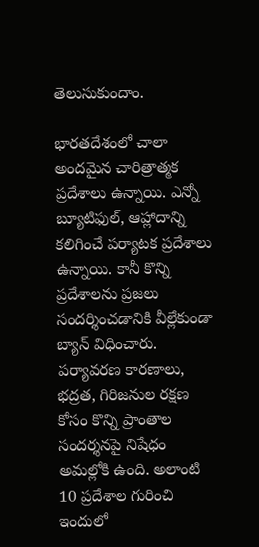తెలుసుకుందాం.

భారతదేశంలో చాలా అందమైన చారిత్రాత్మక ప్రదేశాలు ఉన్నాయి. ఎన్నో బ్యూటిఫుల్, ఆహ్లాదాన్ని కలిగించే పర్యాటక ప్రదేశాలు ఉన్నాయి. కానీ కొన్ని ప్రదేశాలను ప్రజలు సందర్శించడానికి వీల్లేకుండా బ్యాన్ విధించారు. పర్యావరణ కారణాలు, భద్రత, గిరిజనుల రక్షణ కోసం కొన్ని ప్రాంతాల సందర్శనపై నిషేధం అమల్లోకి ఉంది. అలాంటి 10 ప్రదేశాల గురించి ఇందులో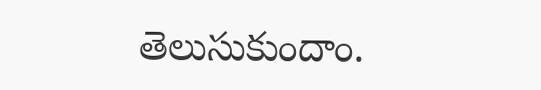తెలుసుకుందాం.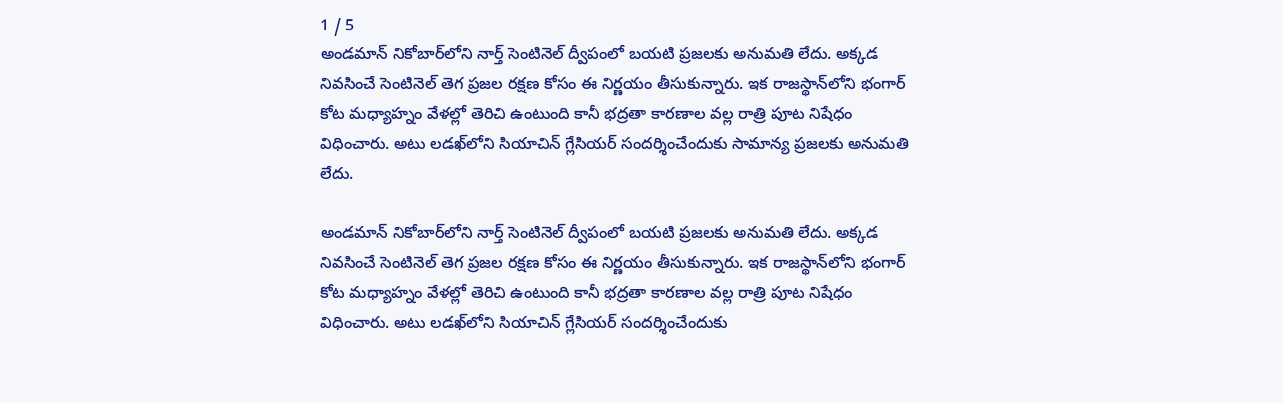1 / 5
అండమాన్ నికోబార్‌లోని నార్త్ సెంటినెల్ ద్వీపంలో బయటి ప్రజలకు అనుమతి లేదు. అక్కడ నివసించే సెంటినెల్ తెగ ప్రజల రక్షణ కోసం ఈ నిర్ణయం తీసుకున్నారు. ఇక రాజస్థాన్‌లోని భంగార్ కోట మధ్యాహ్నం వేళల్లో తెరిచి ఉంటుంది కానీ భద్రతా కారణాల వల్ల రాత్రి పూట నిషేధం విధించారు. అటు లడఖ్‌లోని సియాచిన్ గ్లేసియర్ సందర్శించేందుకు సామాన్య ప్రజలకు అనుమతి లేదు.

అండమాన్ నికోబార్‌లోని నార్త్ సెంటినెల్ ద్వీపంలో బయటి ప్రజలకు అనుమతి లేదు. అక్కడ నివసించే సెంటినెల్ తెగ ప్రజల రక్షణ కోసం ఈ నిర్ణయం తీసుకున్నారు. ఇక రాజస్థాన్‌లోని భంగార్ కోట మధ్యాహ్నం వేళల్లో తెరిచి ఉంటుంది కానీ భద్రతా కారణాల వల్ల రాత్రి పూట నిషేధం విధించారు. అటు లడఖ్‌లోని సియాచిన్ గ్లేసియర్ సందర్శించేందుకు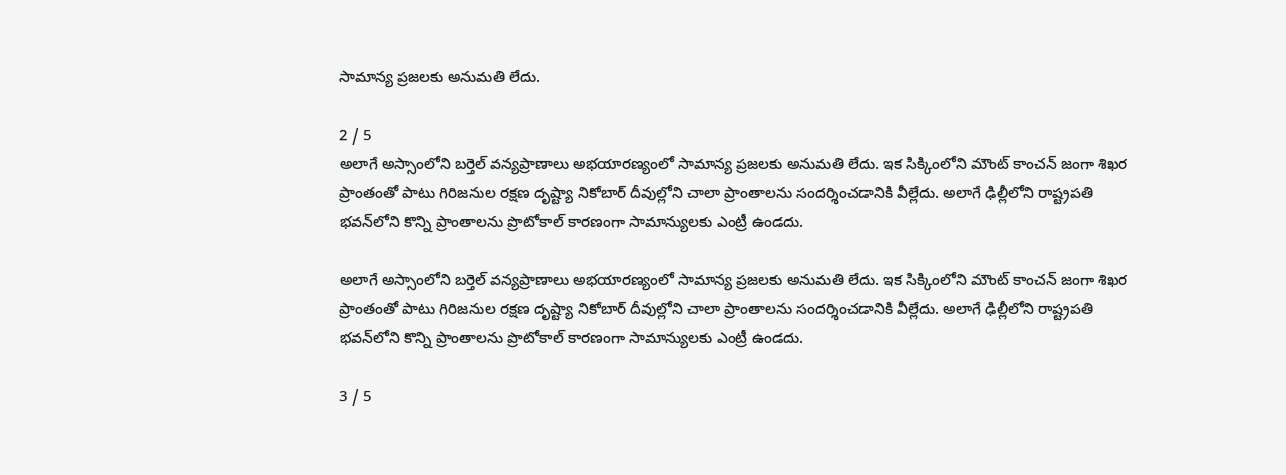సామాన్య ప్రజలకు అనుమతి లేదు.

2 / 5
అలాగే అస్సాంలోని బర్తెల్ వన్యప్రాణాలు అభయారణ్యంలో సామాన్య ప్రజలకు అనుమతి లేదు. ఇక సిక్కింలోని మౌంట్ కాంచన్ జంగా శిఖర ప్రాంతంతో పాటు గిరిజనుల రక్షణ దృష్ట్యా నికోబార్ దీవుల్లోని చాలా ప్రాంతాలను సందర్శించడానికి వీల్లేదు. అలాగే ఢిల్లీలోని రాష్ట్రపతి భవన్‌లోని కొన్ని ప్రాంతాలను ప్రొటోకాల్ కారణంగా సామాన్యులకు ఎంట్రీ ఉండదు.

అలాగే అస్సాంలోని బర్తెల్ వన్యప్రాణాలు అభయారణ్యంలో సామాన్య ప్రజలకు అనుమతి లేదు. ఇక సిక్కింలోని మౌంట్ కాంచన్ జంగా శిఖర ప్రాంతంతో పాటు గిరిజనుల రక్షణ దృష్ట్యా నికోబార్ దీవుల్లోని చాలా ప్రాంతాలను సందర్శించడానికి వీల్లేదు. అలాగే ఢిల్లీలోని రాష్ట్రపతి భవన్‌లోని కొన్ని ప్రాంతాలను ప్రొటోకాల్ కారణంగా సామాన్యులకు ఎంట్రీ ఉండదు.

3 / 5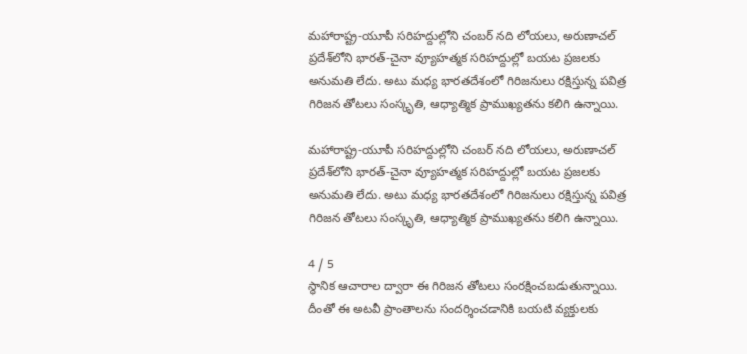మహారాష్ట్ర-యూపీ సరిహద్దుల్లోని చంబర్ నది లోయలు, అరుణాచల్ ప్రదేశ్‌లోని భారత్-చైనా వ్యూహత్మక సరిహద్దుల్లో బయట ప్రజలకు అనుమతి లేదు. అటు మధ్య భారతదేశంలో గిరిజనులు రక్షిస్తున్న పవిత్ర గిరిజన తోటలు సంస్కృతి, ఆధ్యాత్మిక ప్రాముఖ్యతను కలిగి ఉన్నాయి.

మహారాష్ట్ర-యూపీ సరిహద్దుల్లోని చంబర్ నది లోయలు, అరుణాచల్ ప్రదేశ్‌లోని భారత్-చైనా వ్యూహత్మక సరిహద్దుల్లో బయట ప్రజలకు అనుమతి లేదు. అటు మధ్య భారతదేశంలో గిరిజనులు రక్షిస్తున్న పవిత్ర గిరిజన తోటలు సంస్కృతి, ఆధ్యాత్మిక ప్రాముఖ్యతను కలిగి ఉన్నాయి.

4 / 5
స్థానిక ఆచారాల ద్వారా ఈ గిరిజన తోటలు సంరక్షించబడుతున్నాయి. దీంతో ఈ అటవీ ప్రాంతాలను సందర్శించడానికి బయటి వ్యక్తులకు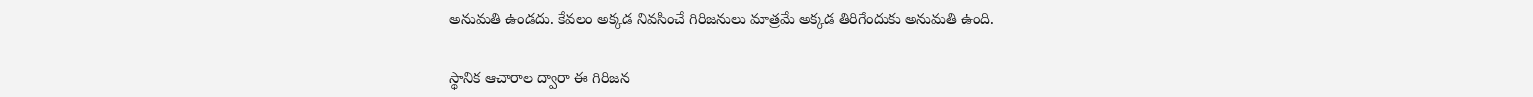అనుమతి ఉండదు. కేవలం అక్కడ నివసించే గిరిజనులు మాత్రమే అక్కడ తిరిగేందుకు అనుమతి ఉంది.

స్థానిక ఆచారాల ద్వారా ఈ గిరిజన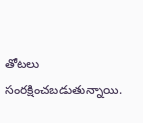తోటలు సంరక్షించబడుతున్నాయి.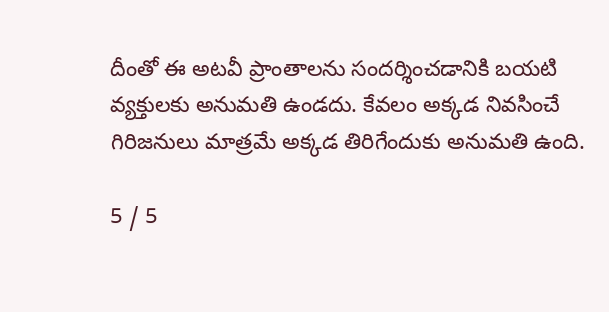దీంతో ఈ అటవీ ప్రాంతాలను సందర్శించడానికి బయటి వ్యక్తులకు అనుమతి ఉండదు. కేవలం అక్కడ నివసించే గిరిజనులు మాత్రమే అక్కడ తిరిగేందుకు అనుమతి ఉంది.

5 / 5